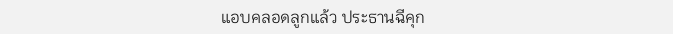แอบคลอดลูกแล้ว ประธานฉีคุก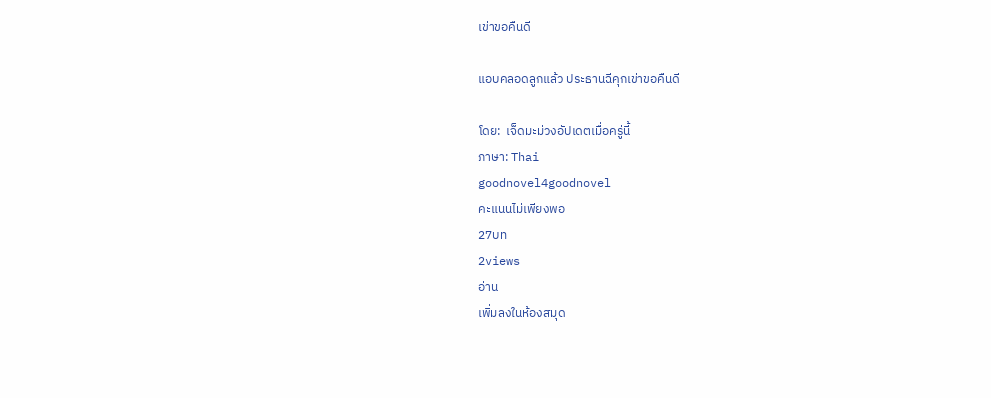เข่าขอคืนดี

แอบคลอดลูกแล้ว ประธานฉีคุกเข่าขอคืนดี

โดย:  เจ็ดมะม่วงอัปเดตเมื่อครู่นี้
ภาษา: Thai
goodnovel4goodnovel
คะแนนไม่เพียงพอ
27บท
2views
อ่าน
เพิ่มลงในห้องสมุด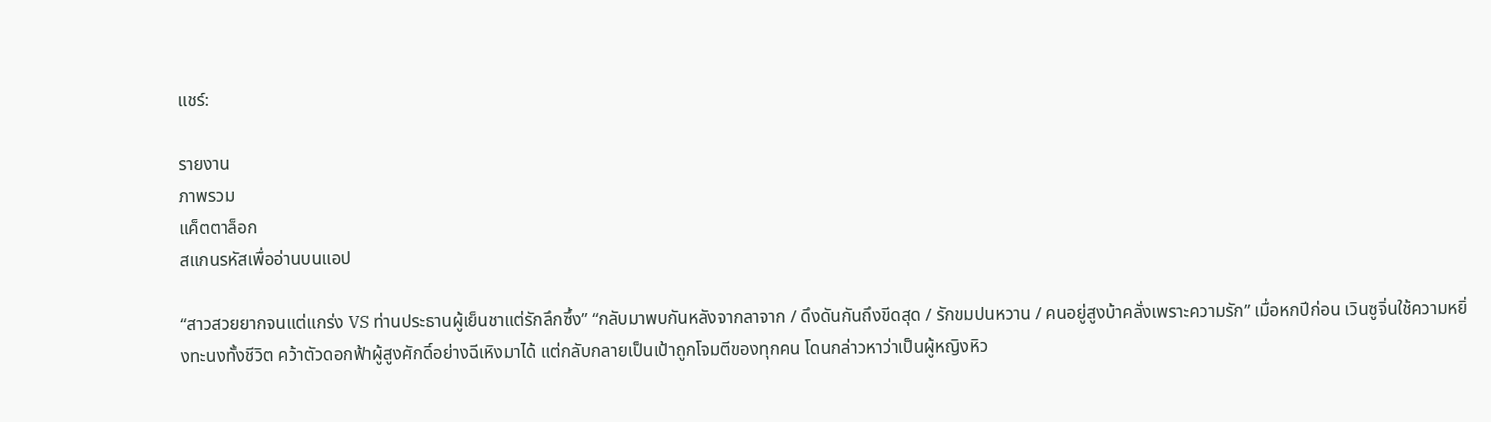แชร์:

รายงาน
ภาพรวม
แค็ตตาล็อก
สแกนรหัสเพื่ออ่านบนแอป

“สาวสวยยากจนแต่แกร่ง VS ท่านประธานผู้เย็นชาแต่รักลึกซึ้ง” “กลับมาพบกันหลังจากลาจาก / ดึงดันกันถึงขีดสุด / รักขมปนหวาน / คนอยู่สูงบ้าคลั่งเพราะความรัก” เมื่อหกปีก่อน เวินซูจิ่นใช้ความหยิ่งทะนงทั้งชีวิต คว้าตัวดอกฟ้าผู้สูงศักดิ์อย่างฉีเหิงมาได้ แต่กลับกลายเป็นเป้าถูกโจมตีของทุกคน โดนกล่าวหาว่าเป็นผู้หญิงหิว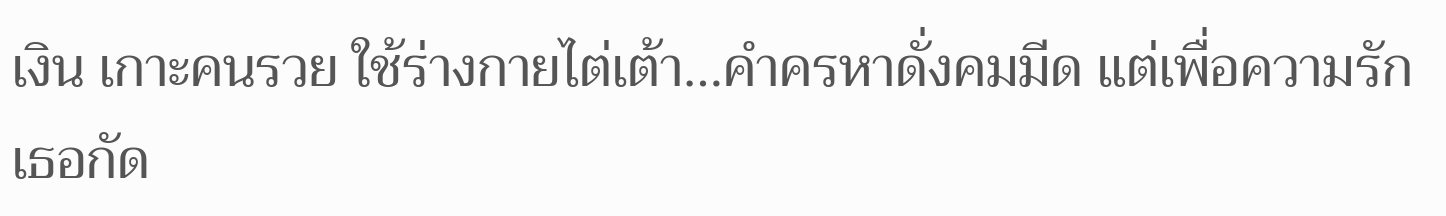เงิน เกาะคนรวย ใช้ร่างกายไต่เต้า…คำครหาดั่งคมมีด แต่เพื่อความรักเธอกัด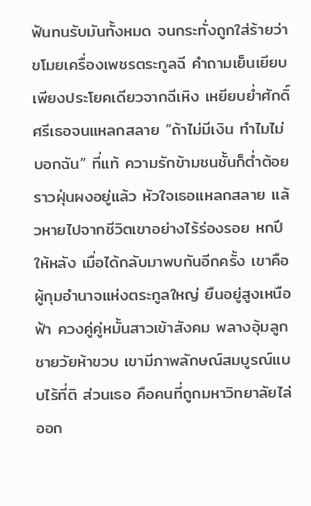ฟันทนรับมันทั้งหมด จนกระทั่งถูกใส่ร้ายว่าขโมยเครื่องเพชรตระกูลฉี คำถามเย็นเยียบเพียงประโยคเดียวจากฉีเหิง เหยียบย่ำศักดิ์ศรีเธอจนแหลกสลาย “ถ้าไม่มีเงิน ทำไมไม่บอกฉัน” ที่แท้ ความรักข้ามชนชั้นก็ต่ำต้อยราวฝุ่นผงอยู่แล้ว หัวใจเธอแหลกสลาย แล้วหายไปจากชีวิตเขาอย่างไร้ร่องรอย หกปีให้หลัง เมื่อได้กลับมาพบกันอีกครั้ง เขาคือผู้กุมอำนาจแห่งตระกูลใหญ่ ยืนอยู่สูงเหนือฟ้า ควงคู่คู่หมั้นสาวเข้าสังคม พลางอุ้มลูกชายวัยห้าขวบ เขามีภาพลักษณ์สมบูรณ์แบบไร้ที่ติ ส่วนเธอ คือคนที่ถูกมหาวิทยาลัยไล่ออก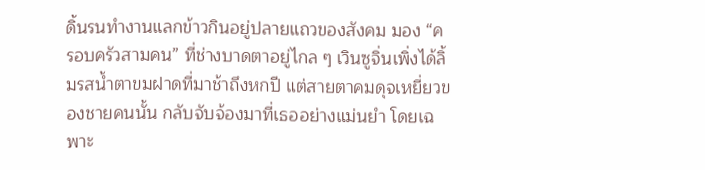ดิ้นรนทำงานแลกข้าวกินอยู่ปลายแถวของสังคม มอง “ครอบครัวสามคน” ที่ช่างบาดตาอยู่ไกล ๆ เวินซูจิ่นเพิ่งได้ลิ้มรสน้ำตาขมฝาดที่มาช้าถึงหกปี แต่สายตาคมดุจเหยี่ยวของชายคนนั้น กลับจับจ้องมาที่เธออย่างแม่นยำ โดยเฉพาะ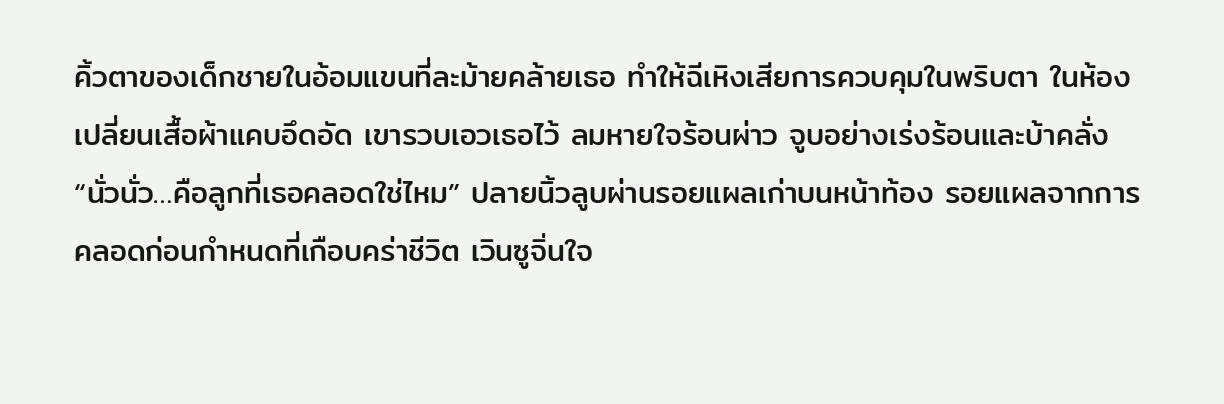คิ้วตาของเด็กชายในอ้อมแขนที่ละม้ายคล้ายเธอ ทำให้ฉีเหิงเสียการควบคุมในพริบตา ในห้องเปลี่ยนเสื้อผ้าแคบอึดอัด เขารวบเอวเธอไว้ ลมหายใจร้อนผ่าว จูบอย่างเร่งร้อนและบ้าคลั่ง “นั่วนั่ว…คือลูกที่เธอคลอดใช่ไหม” ปลายนิ้วลูบผ่านรอยแผลเก่าบนหน้าท้อง รอยแผลจากการคลอดก่อนกำหนดที่เกือบคร่าชีวิต เวินซูจิ่นใจ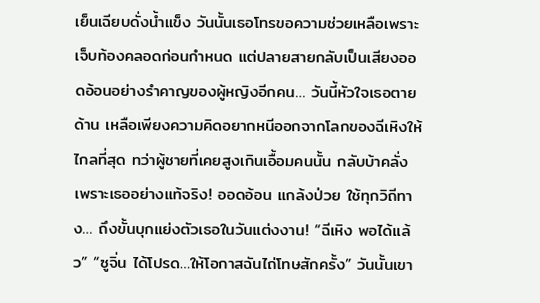เย็นเฉียบดั่งน้ำแข็ง วันนั้นเธอโทรขอความช่วยเหลือเพราะเจ็บท้องคลอดก่อนกำหนด แต่ปลายสายกลับเป็นเสียงออดอ้อนอย่างรำคาญของผู้หญิงอีกคน… วันนี้หัวใจเธอตายด้าน เหลือเพียงความคิดอยากหนีออกจากโลกของฉีเหิงให้ไกลที่สุด ทว่าผู้ชายที่เคยสูงเกินเอื้อมคนนั้น กลับบ้าคลั่งเพราะเธออย่างแท้จริง! ออดอ้อน แกล้งป่วย ใช้ทุกวิถีทาง… ถึงขั้นบุกแย่งตัวเธอในวันแต่งงาน! “ฉีเหิง พอได้แล้ว” “ซูจิ่น ได้โปรด…ให้โอกาสฉันไถ่โทษสักครั้ง” วันนั้นเขา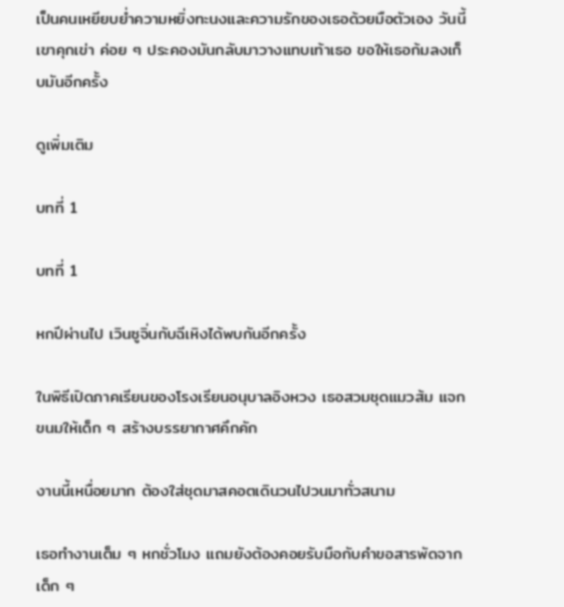เป็นคนเหยียบย่ำความหยิ่งทะนงและความรักของเธอด้วยมือตัวเอง วันนี้ เขาคุกเข่า ค่อย ๆ ประคองมันกลับมาวางแทบเท้าเธอ ขอให้เธอก้มลงเก็บมันอีกครั้ง

ดูเพิ่มเติม

บทที่ 1

บทที่ 1

หกปีผ่านไป เวินซูจิ่นกับฉีเหิงได้พบกันอีกครั้ง

ในพิธีเปิดภาคเรียนของโรงเรียนอนุบาลอิงหวง เธอสวมชุดแมวส้ม แจกขนมให้เด็ก ๆ สร้างบรรยากาศคึกคัก

งานนี้เหนื่อยมาก ต้องใส่ชุดมาสคอตเดินวนไปวนมาทั่วสนาม

เธอทำงานเต็ม ๆ หกชั่วโมง แถมยังต้องคอยรับมือกับคำขอสารพัดจากเด็ก ๆ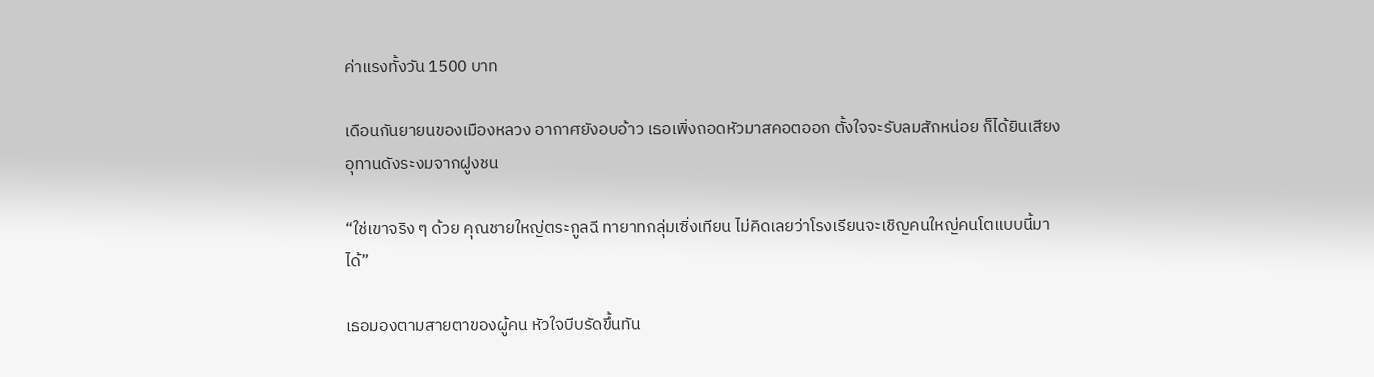ค่าแรงทั้งวัน 1500 บาท

เดือนกันยายนของเมืองหลวง อากาศยังอบอ้าว เธอเพิ่งถอดหัวมาสคอตออก ตั้งใจจะรับลมสักหน่อย ก็ได้ยินเสียงอุทานดังระงมจากฝูงชน

“ใช่เขาจริง ๆ ด้วย คุณชายใหญ่ตระกูลฉี ทายาทกลุ่มเซิ่งเทียน ไม่คิดเลยว่าโรงเรียนจะเชิญคนใหญ่คนโตแบบนี้มาได้”

เธอมองตามสายตาของผู้คน หัวใจบีบรัดขึ้นทัน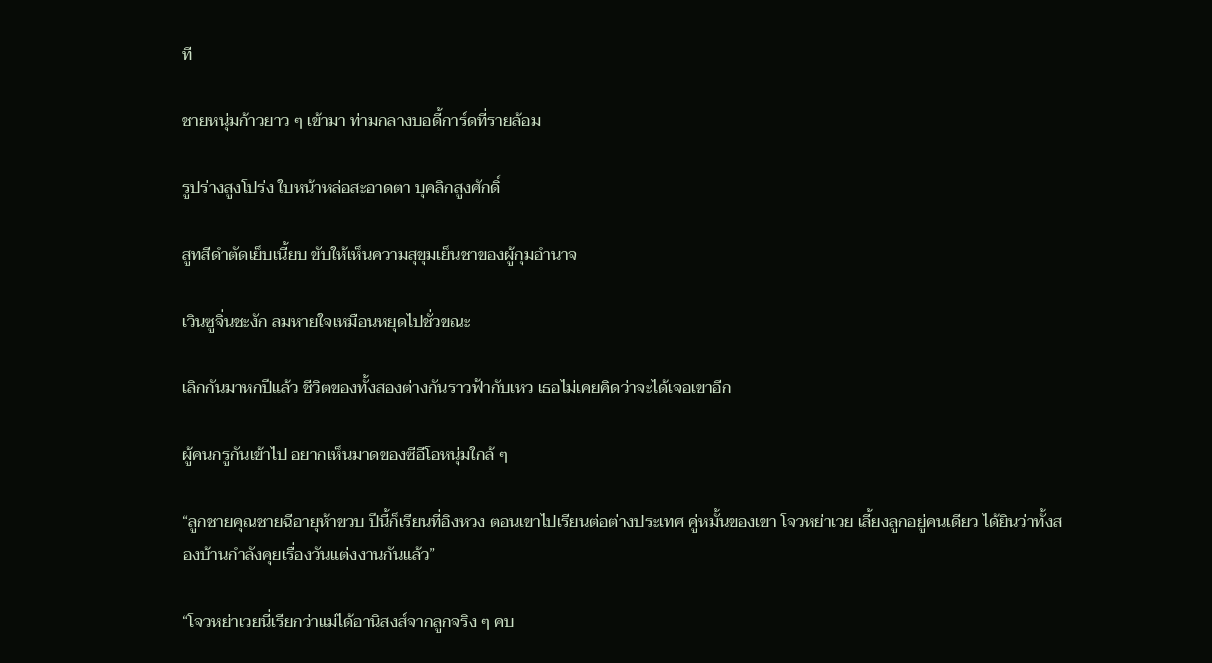ที

ชายหนุ่มก้าวยาว ๆ เข้ามา ท่ามกลางบอดี้การ์ดที่รายล้อม

รูปร่างสูงโปร่ง ใบหน้าหล่อสะอาดตา บุคลิกสูงศักดิ์

สูทสีดำตัดเย็บเนี้ยบ ขับให้เห็นความสุขุมเย็นชาของผู้กุมอำนาจ

เวินซูจิ่นชะงัก ลมหายใจเหมือนหยุดไปชั่วขณะ

เลิกกันมาหกปีแล้ว ชีวิตของทั้งสองต่างกันราวฟ้ากับเหว เธอไม่เคยคิดว่าจะได้เจอเขาอีก

ผู้คนกรูกันเข้าไป อยากเห็นมาดของซีอีโอหนุ่มใกล้ ๆ

“ลูกชายคุณชายฉีอายุห้าขวบ ปีนี้ก็เรียนที่อิงหวง ตอนเขาไปเรียนต่อต่างประเทศ คู่หมั้นของเขา โจวหย่าเวย เลี้ยงลูกอยู่คนเดียว ได้ยินว่าทั้งสองบ้านกำลังคุยเรื่องวันแต่งงานกันแล้ว”

“โจวหย่าเวยนี่เรียกว่าแม่ได้อานิสงส์จากลูกจริง ๆ คบ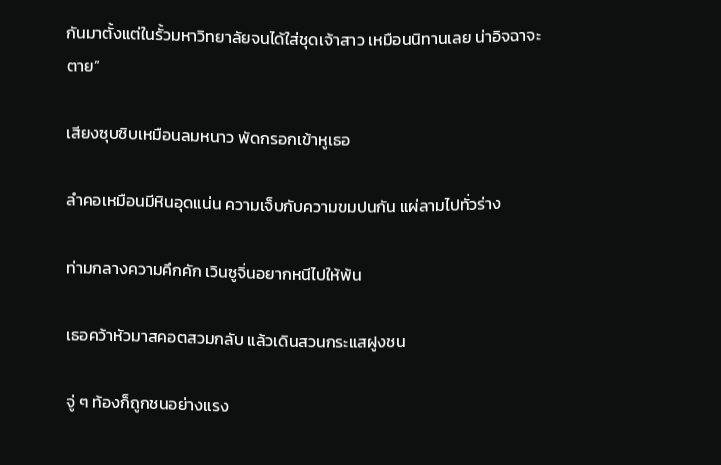กันมาตั้งแต่ในรั้วมหาวิทยาลัยจนได้ใส่ชุดเจ้าสาว เหมือนนิทานเลย น่าอิจฉาจะตาย”

เสียงซุบซิบเหมือนลมหนาว พัดกรอกเข้าหูเธอ

ลำคอเหมือนมีหินอุดแน่น ความเจ็บกับความขมปนกัน แผ่ลามไปทั่วร่าง

ท่ามกลางความคึกคัก เวินซูจิ่นอยากหนีไปให้พ้น

เธอคว้าหัวมาสคอตสวมกลับ แล้วเดินสวนกระแสฝูงชน

จู่ ๆ ท้องก็ถูกชนอย่างแรง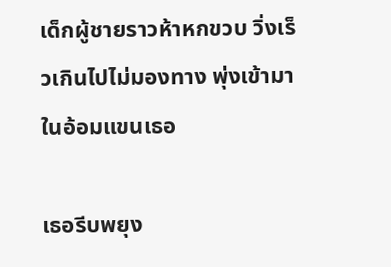เด็กผู้ชายราวห้าหกขวบ วิ่งเร็วเกินไปไม่มองทาง พุ่งเข้ามาในอ้อมแขนเธอ

เธอรีบพยุง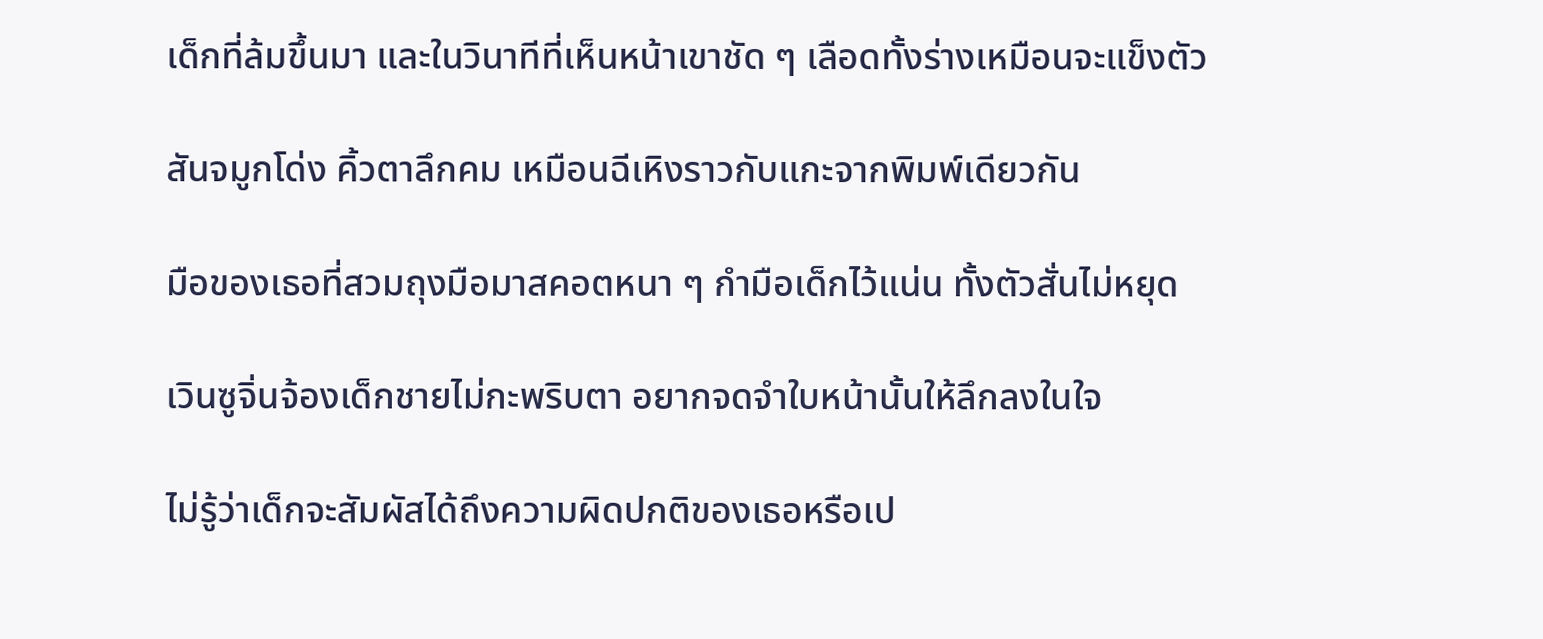เด็กที่ล้มขึ้นมา และในวินาทีที่เห็นหน้าเขาชัด ๆ เลือดทั้งร่างเหมือนจะแข็งตัว

สันจมูกโด่ง คิ้วตาลึกคม เหมือนฉีเหิงราวกับแกะจากพิมพ์เดียวกัน

มือของเธอที่สวมถุงมือมาสคอตหนา ๆ กำมือเด็กไว้แน่น ทั้งตัวสั่นไม่หยุด

เวินซูจิ่นจ้องเด็กชายไม่กะพริบตา อยากจดจำใบหน้านั้นให้ลึกลงในใจ

ไม่รู้ว่าเด็กจะสัมผัสได้ถึงความผิดปกติของเธอหรือเป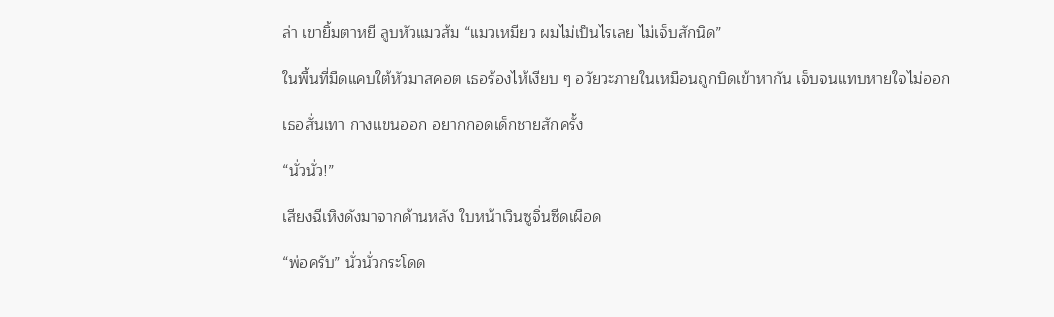ล่า เขายิ้มตาหยี ลูบหัวแมวส้ม “แมวเหมียว ผมไม่เป็นไรเลย ไม่เจ็บสักนิด”

ในพื้นที่มืดแคบใต้หัวมาสคอต เธอร้องไห้เงียบ ๆ อวัยวะภายในเหมือนถูกบิดเข้าหากัน เจ็บจนแทบหายใจไม่ออก

เธอสั่นเทา กางแขนออก อยากกอดเด็กชายสักครั้ง

“นั่วนั่ว!”

เสียงฉีเหิงดังมาจากด้านหลัง ใบหน้าเวินซูจิ่นซีดเผือด

“พ่อครับ” นั่วนั่วกระโดด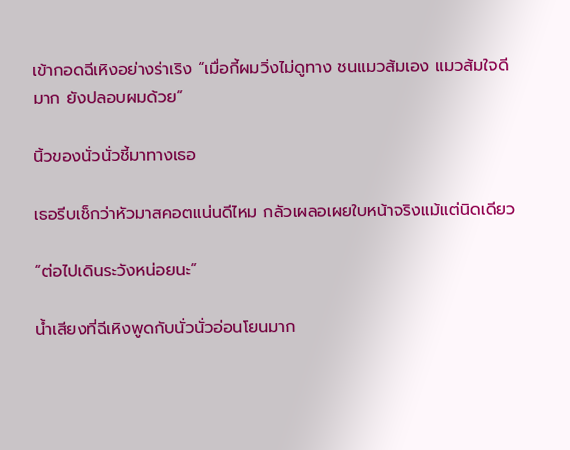เข้ากอดฉีเหิงอย่างร่าเริง “เมื่อกี้ผมวิ่งไม่ดูทาง ชนแมวส้มเอง แมวส้มใจดีมาก ยังปลอบผมด้วย”

นิ้วของนั่วนั่วชี้มาทางเธอ

เธอรีบเช็กว่าหัวมาสคอตแน่นดีไหม กลัวเผลอเผยใบหน้าจริงแม้แต่นิดเดียว

“ต่อไปเดินระวังหน่อยนะ”

น้ำเสียงที่ฉีเหิงพูดกับนั่วนั่วอ่อนโยนมาก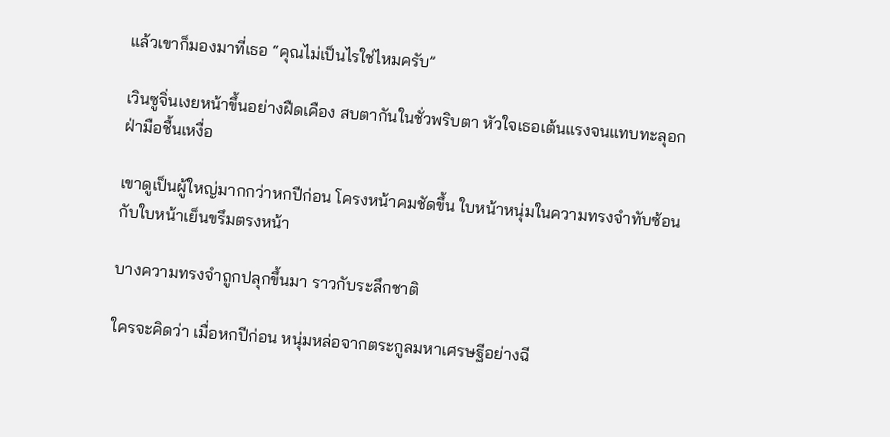แล้วเขาก็มองมาที่เธอ “คุณไม่เป็นไรใช่ไหมครับ”

เวินซูจิ่นเงยหน้าขึ้นอย่างฝืดเคือง สบตากันในชั่วพริบตา หัวใจเธอเต้นแรงจนแทบทะลุอก ฝ่ามือชื้นเหงื่อ

เขาดูเป็นผู้ใหญ่มากกว่าหกปีก่อน โครงหน้าคมชัดขึ้น ใบหน้าหนุ่มในความทรงจำทับซ้อนกับใบหน้าเย็นขรึมตรงหน้า

บางความทรงจำถูกปลุกขึ้นมา ราวกับระลึกชาติ

ใครจะคิดว่า เมื่อหกปีก่อน หนุ่มหล่อจากตระกูลมหาเศรษฐีอย่างฉี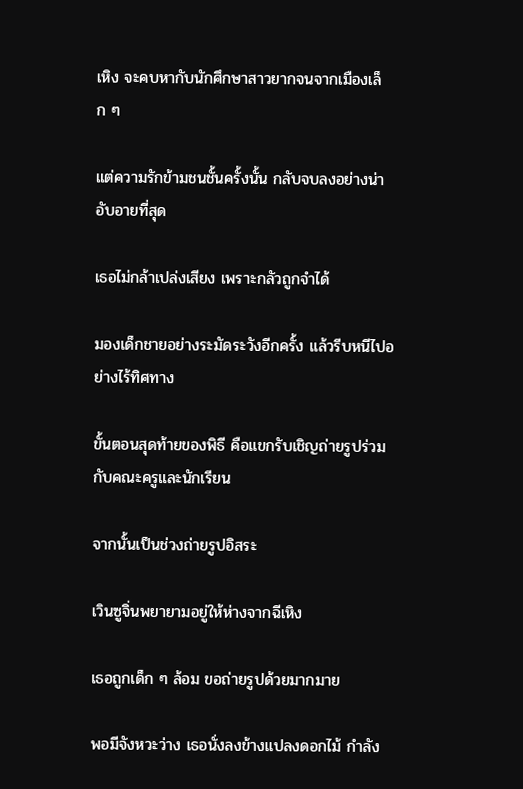เหิง จะคบหากับนักศึกษาสาวยากจนจากเมืองเล็ก ๆ

แต่ความรักข้ามชนชั้นครั้งนั้น กลับจบลงอย่างน่าอับอายที่สุด

เธอไม่กล้าเปล่งเสียง เพราะกลัวถูกจำได้

มองเด็กชายอย่างระมัดระวังอีกครั้ง แล้วรีบหนีไปอย่างไร้ทิศทาง

ขั้นตอนสุดท้ายของพิธี คือแขกรับเชิญถ่ายรูปร่วมกับคณะครูและนักเรียน

จากนั้นเป็นช่วงถ่ายรูปอิสระ

เวินซูจิ่นพยายามอยู่ให้ห่างจากฉีเหิง

เธอถูกเด็ก ๆ ล้อม ขอถ่ายรูปด้วยมากมาย

พอมีจังหวะว่าง เธอนั่งลงข้างแปลงดอกไม้ กำลัง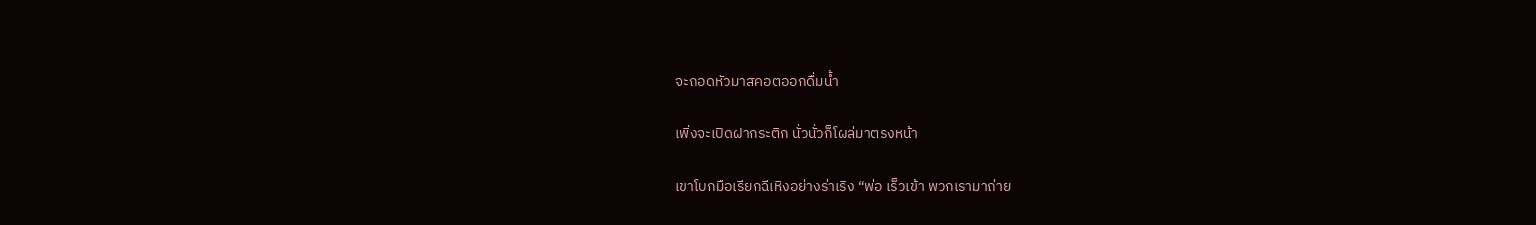จะถอดหัวมาสคอตออกดื่มน้ำ

เพิ่งจะเปิดฝากระติก นั่วนั่วก็โผล่มาตรงหน้า

เขาโบกมือเรียกฉีเหิงอย่างร่าเริง “พ่อ เร็วเข้า พวกเรามาถ่าย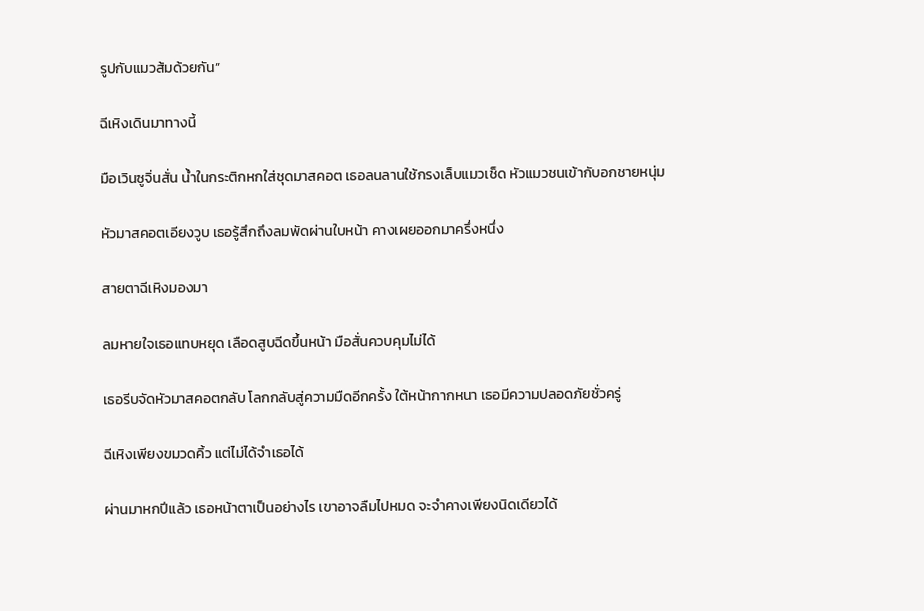รูปกับแมวส้มด้วยกัน”

ฉีเหิงเดินมาทางนี้

มือเวินซูจิ่นสั่น น้ำในกระติกหกใส่ชุดมาสคอต เธอลนลานใช้กรงเล็บแมวเช็ด หัวแมวชนเข้ากับอกชายหนุ่ม

หัวมาสคอตเอียงวูบ เธอรู้สึกถึงลมพัดผ่านใบหน้า คางเผยออกมาครึ่งหนึ่ง

สายตาฉีเหิงมองมา

ลมหายใจเธอแทบหยุด เลือดสูบฉีดขึ้นหน้า มือสั่นควบคุมไม่ได้

เธอรีบจัดหัวมาสคอตกลับ โลกกลับสู่ความมืดอีกครั้ง ใต้หน้ากากหนา เธอมีความปลอดภัยชั่วครู่

ฉีเหิงเพียงขมวดคิ้ว แต่ไม่ได้จำเธอได้

ผ่านมาหกปีแล้ว เธอหน้าตาเป็นอย่างไร เขาอาจลืมไปหมด จะจำคางเพียงนิดเดียวได้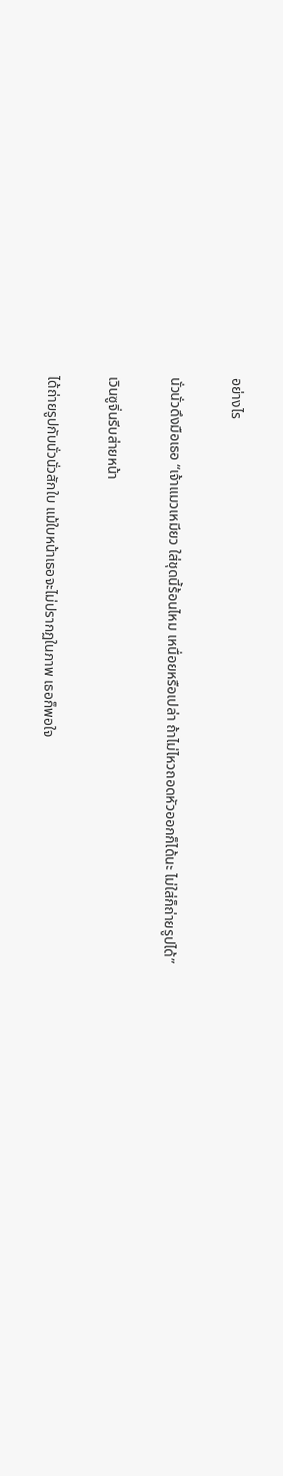อย่างไร

นั่วนั่วดึงมือเธอ “เจ้าแมวเหมียว ใส่ชุดนี้ร้อนไหม เหนื่อยหรือเปล่า ถ้าไม่ไหวถอดหัวออกก็ได้นะ ไม่ใส่ก็ถ่ายรูปได้”

เวินซูจิ่นรีบส่ายหน้า

ได้ถ่ายรูปกับนั่วนั่วสักใบ แม้ใบหน้าเธอจะไม่ปรากฏในภาพ เธอก็พอใจ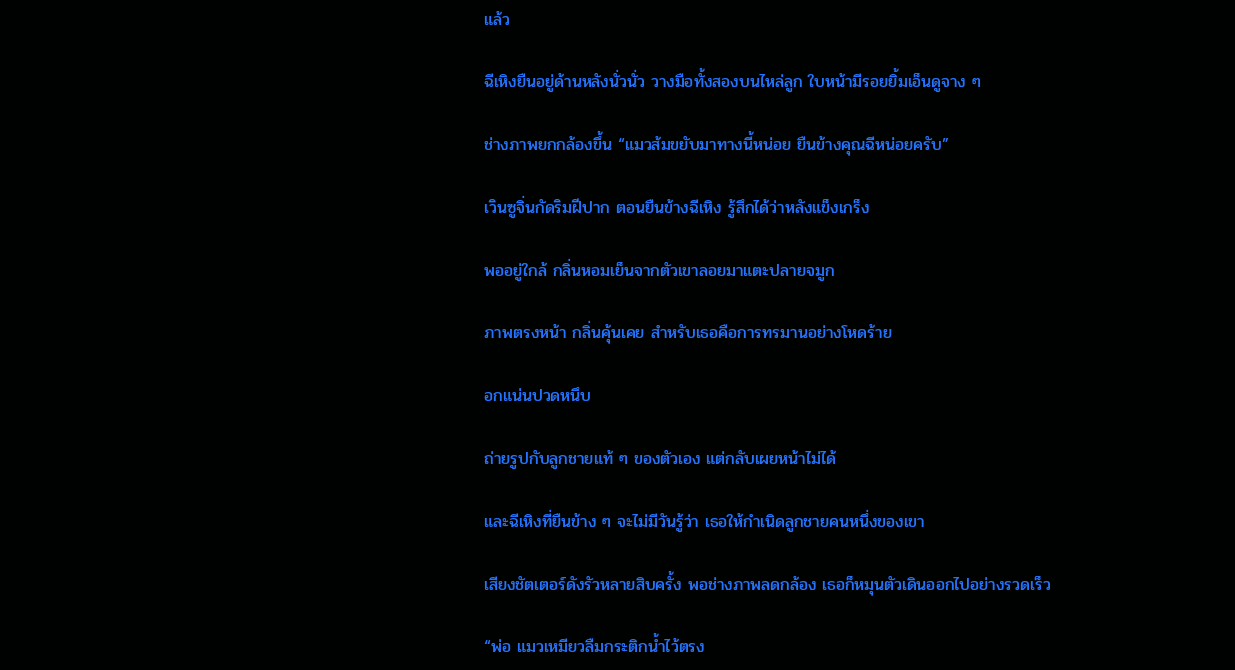แล้ว

ฉีเหิงยืนอยู่ด้านหลังนั่วนั่ว วางมือทั้งสองบนไหล่ลูก ใบหน้ามีรอยยิ้มเอ็นดูจาง ๆ

ช่างภาพยกกล้องขึ้น “แมวส้มขยับมาทางนี้หน่อย ยืนข้างคุณฉีหน่อยครับ”

เวินซูจิ่นกัดริมฝีปาก ตอนยืนข้างฉีเหิง รู้สึกได้ว่าหลังแข็งเกร็ง

พออยู่ใกล้ กลิ่นหอมเย็นจากตัวเขาลอยมาแตะปลายจมูก

ภาพตรงหน้า กลิ่นคุ้นเคย สำหรับเธอคือการทรมานอย่างโหดร้าย

อกแน่นปวดหนึบ

ถ่ายรูปกับลูกชายแท้ ๆ ของตัวเอง แต่กลับเผยหน้าไม่ได้

และฉีเหิงที่ยืนข้าง ๆ จะไม่มีวันรู้ว่า เธอให้กำเนิดลูกชายคนหนึ่งของเขา

เสียงชัตเตอร์ดังรัวหลายสิบครั้ง พอช่างภาพลดกล้อง เธอก็หมุนตัวเดินออกไปอย่างรวดเร็ว

“พ่อ แมวเหมียวลืมกระติกน้ำไว้ตรง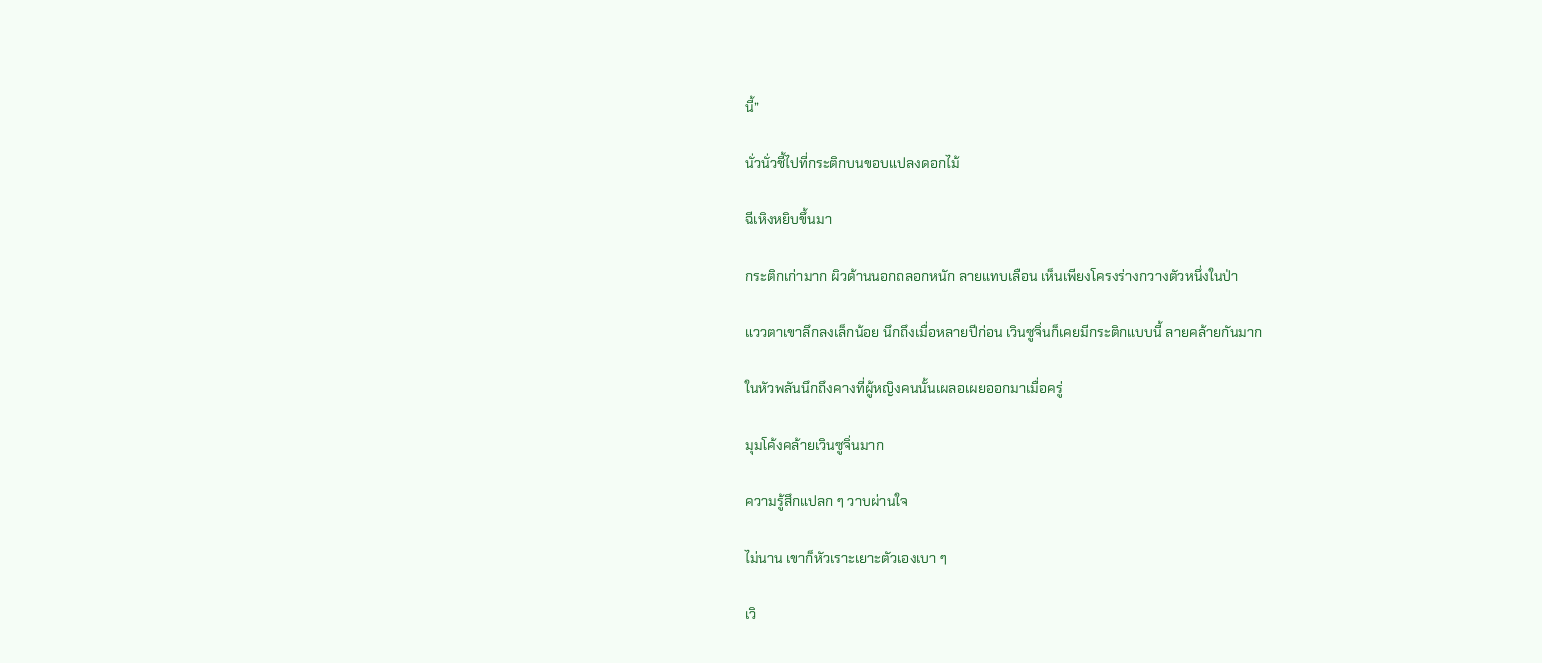นี้”

นั่วนั่วชี้ไปที่กระติกบนขอบแปลงดอกไม้

ฉีเหิงหยิบขึ้นมา

กระติกเก่ามาก ผิวด้านนอกถลอกหนัก ลายแทบเลือน เห็นเพียงโครงร่างกวางตัวหนึ่งในป่า

แววตาเขาลึกลงเล็กน้อย นึกถึงเมื่อหลายปีก่อน เวินซูจิ่นก็เคยมีกระติกแบบนี้ ลายคล้ายกันมาก

ในหัวพลันนึกถึงคางที่ผู้หญิงคนนั้นเผลอเผยออกมาเมื่อครู่

มุมโค้งคล้ายเวินซูจิ่นมาก

ความรู้สึกแปลก ๆ วาบผ่านใจ

ไม่นาน เขาก็หัวเราะเยาะตัวเองเบา ๆ

เวิ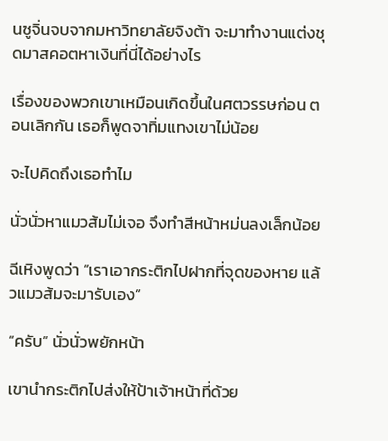นซูจิ่นจบจากมหาวิทยาลัยจิงต้า จะมาทำงานแต่งชุดมาสคอตหาเงินที่นี่ได้อย่างไร

เรื่องของพวกเขาเหมือนเกิดขึ้นในศตวรรษก่อน ตอนเลิกกัน เธอก็พูดจาทิ่มแทงเขาไม่น้อย

จะไปคิดถึงเธอทำไม

นั่วนั่วหาแมวส้มไม่เจอ จึงทำสีหน้าหม่นลงเล็กน้อย

ฉีเหิงพูดว่า “เราเอากระติกไปฝากที่จุดของหาย แล้วแมวส้มจะมารับเอง”

“ครับ” นั่วนั่วพยักหน้า

เขานำกระติกไปส่งให้ป้าเจ้าหน้าที่ด้วย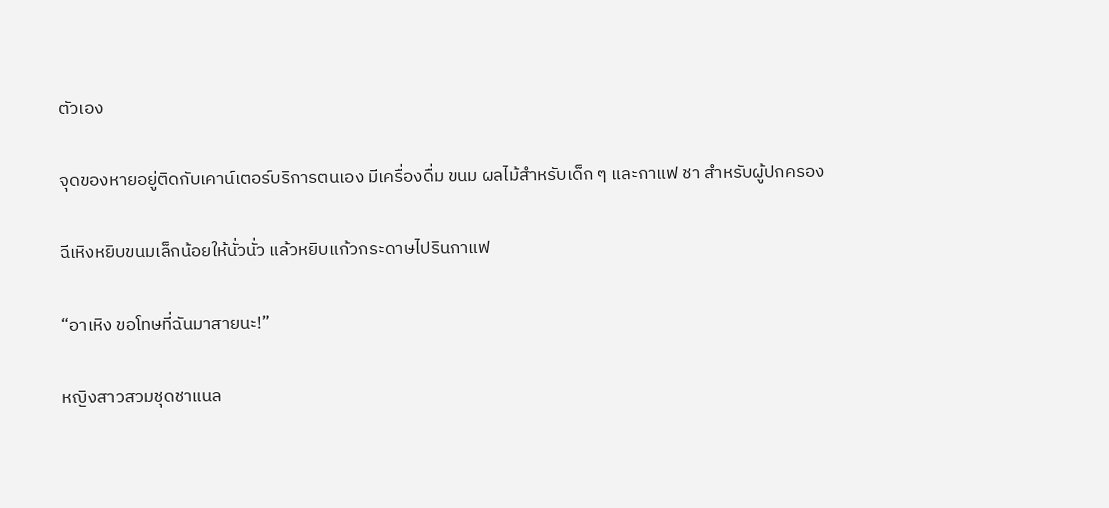ตัวเอง

จุดของหายอยู่ติดกับเคาน์เตอร์บริการตนเอง มีเครื่องดื่ม ขนม ผลไม้สำหรับเด็ก ๆ และกาแฟ ชา สำหรับผู้ปกครอง

ฉีเหิงหยิบขนมเล็กน้อยให้นั่วนั่ว แล้วหยิบแก้วกระดาษไปรินกาแฟ

“อาเหิง ขอโทษที่ฉันมาสายนะ!”

หญิงสาวสวมชุดชาแนล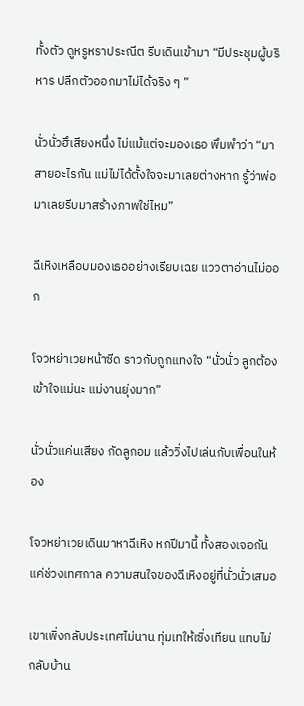ทั้งตัว ดูหรูหราประณีต รีบเดินเข้ามา “มีประชุมผู้บริหาร ปลีกตัวออกมาไม่ได้จริง ๆ ”

นั่วนั่วฮึเสียงหนึ่ง ไม่แม้แต่จะมองเธอ พึมพำว่า “มาสายอะไรกัน แม่ไม่ได้ตั้งใจจะมาเลยต่างหาก รู้ว่าพ่อมาเลยรีบมาสร้างภาพใช่ไหม”

ฉีเหิงเหลือบมองเธออย่างเรียบเฉย แววตาอ่านไม่ออก

โจวหย่าเวยหน้าซีด ราวกับถูกแทงใจ “นั่วนั่ว ลูกต้องเข้าใจแม่นะ แม่งานยุ่งมาก”

นั่วนั่วแค่นเสียง กัดลูกอม แล้ววิ่งไปเล่นกับเพื่อนในห้อง

โจวหย่าเวยเดินมาหาฉีเหิง หกปีมานี้ ทั้งสองเจอกันแค่ช่วงเทศกาล ความสนใจของฉีเหิงอยู่ที่นั่วนั่วเสมอ

เขาเพิ่งกลับประเทศไม่นาน ทุ่มเทให้เซิ่งเทียน แทบไม่กลับบ้าน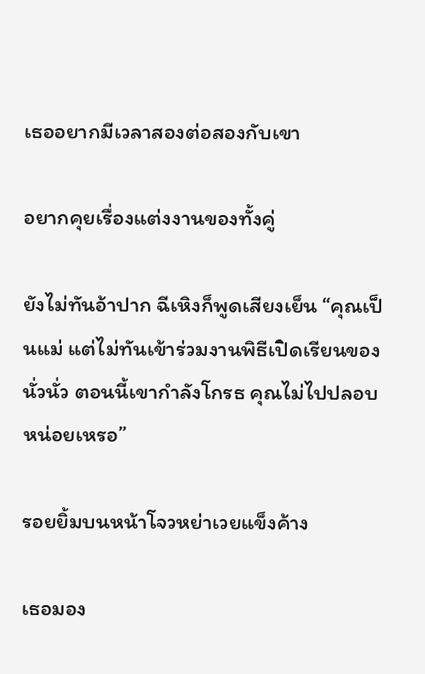เธออยากมีเวลาสองต่อสองกับเขา

อยากคุยเรื่องแต่งงานของทั้งคู่

ยังไม่ทันอ้าปาก ฉีเหิงก็พูดเสียงเย็น “คุณเป็นแม่ แต่ไม่ทันเข้าร่วมงานพิธีเปิดเรียนของนั่วนั่ว ตอนนี้เขากำลังโกรธ คุณไม่ไปปลอบหน่อยเหรอ”

รอยยิ้มบนหน้าโจวหย่าเวยแข็งค้าง

เธอมอง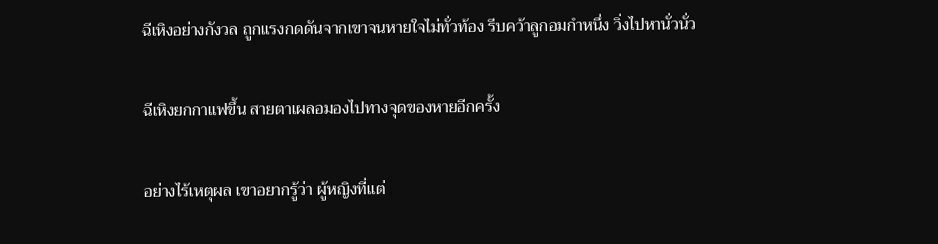ฉีเหิงอย่างกังวล ถูกแรงกดดันจากเขาจนหายใจไม่ทั่วท้อง รีบคว้าลูกอมกำหนึ่ง วิ่งไปหานั่วนั่ว

ฉีเหิงยกกาแฟขึ้น สายตาเผลอมองไปทางจุดของหายอีกครั้ง

อย่างไร้เหตุผล เขาอยากรู้ว่า ผู้หญิงที่แต่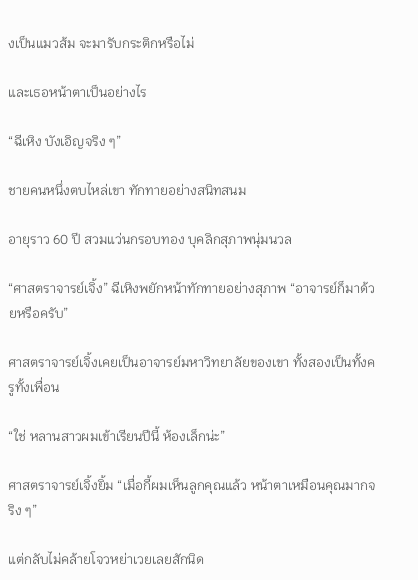งเป็นแมวส้ม จะมารับกระติกหรือไม่

และเธอหน้าตาเป็นอย่างไร

“ฉีเหิง บังเอิญจริง ๆ”

ชายคนหนึ่งตบไหล่เขา ทักทายอย่างสนิทสนม

อายุราว 60 ปี สวมแว่นกรอบทอง บุคลิกสุภาพนุ่มนวล

“ศาสตราจารย์เจิ้ง” ฉีเหิงพยักหน้าทักทายอย่างสุภาพ “อาจารย์ก็มาด้วยหรือครับ”

ศาสตราจารย์เจิ้งเคยเป็นอาจารย์มหาวิทยาลัยของเขา ทั้งสองเป็นทั้งครูทั้งเพื่อน

“ใช่ หลานสาวผมเข้าเรียนปีนี้ ห้องเล็กน่ะ”

ศาสตราจารย์เจิ้งยิ้ม “เมื่อกี้ผมเห็นลูกคุณแล้ว หน้าตาเหมือนคุณมากจริง ๆ”

แต่กลับไม่คล้ายโจวหย่าเวยเลยสักนิด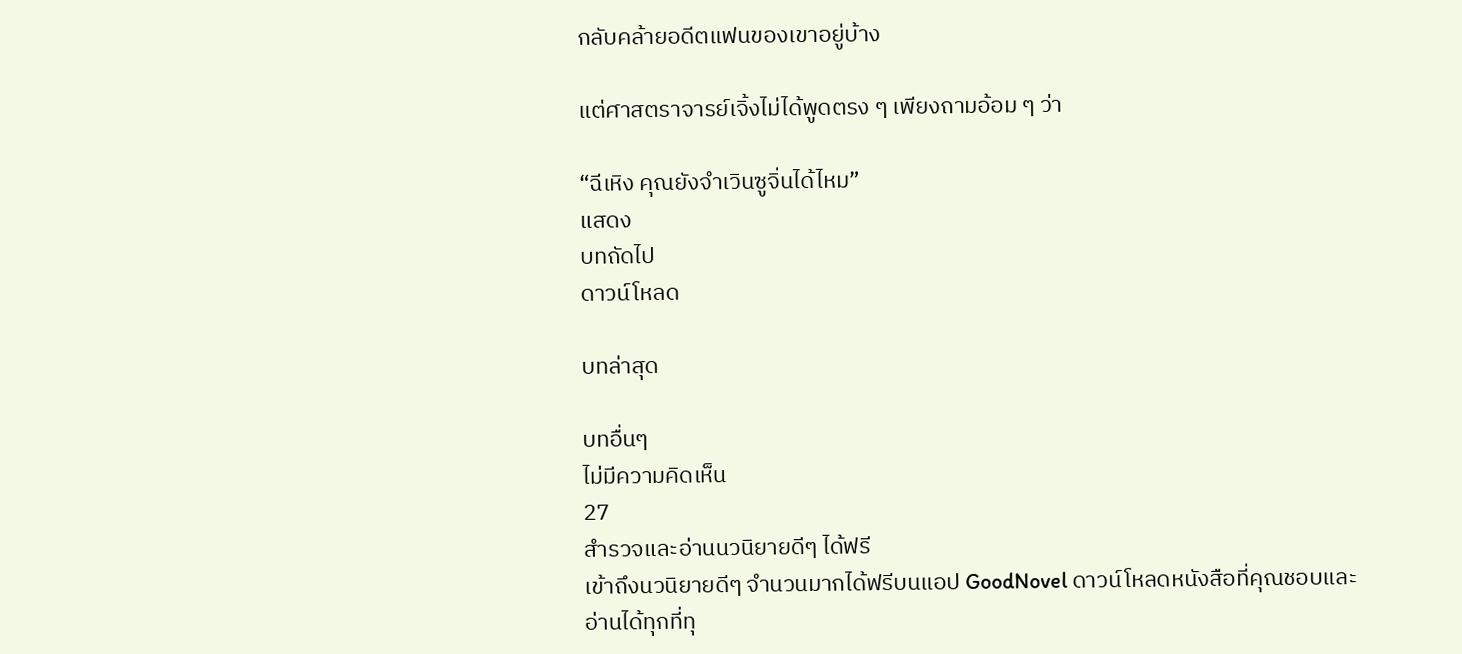กลับคล้ายอดีตแฟนของเขาอยู่บ้าง

แต่ศาสตราจารย์เจิ้งไม่ได้พูดตรง ๆ เพียงถามอ้อม ๆ ว่า

“ฉีเหิง คุณยังจำเวินซูจิ่นได้ไหม”
แสดง
บทถัดไป
ดาวน์โหลด

บทล่าสุด

บทอื่นๆ
ไม่มีความคิดเห็น
27
สำรวจและอ่านนวนิยายดีๆ ได้ฟรี
เข้าถึงนวนิยายดีๆ จำนวนมากได้ฟรีบนแอป GoodNovel ดาวน์โหลดหนังสือที่คุณชอบและอ่านได้ทุกที่ทุ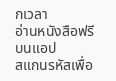กเวลา
อ่านหนังสือฟรีบนแอป
สแกนรหัสเพื่อ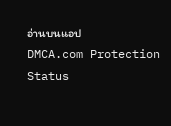อ่านบนแอป
DMCA.com Protection Status